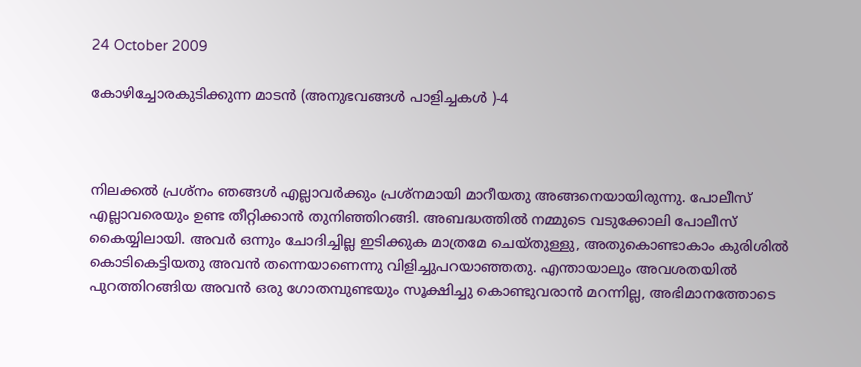24 October 2009

കോഴിച്ചോരകുടിക്കുന്ന മാടന്‍ (അനുഭവങ്ങള്‍ പാളിച്ചകള്‍ )-4



നിലക്കല്‍ പ്രശ്നം ഞങ്ങള്‍ എല്ലാവര്‍ക്കും പ്രശ്നമായി മാറീയതു അങ്ങനെയായിരുന്നു. പോലീസ് എല്ലാവരെയും ഉണ്ട തീറ്റിക്കാന്‍ തുനിഞ്ഞിറങ്ങി. അബദ്ധത്തില്‍ നമ്മുടെ വടുക്കോലി പോലീസ് കൈയ്യിലായി. അവര്‍ ഒന്നും ചോദിച്ചില്ല ഇടിക്കുക മാത്രമേ ചെയ്തുള്ളു, അതുകൊണ്ടാകാം കുരിശില്‍ കൊടികെട്ടിയതു അവന്‍ തന്നെയാണെന്നു വിളിച്ചുപറയാഞ്ഞതു. എന്തായാലും അവശതയില്‍ പുറത്തിറങ്ങിയ അവന്‍ ഒരു ഗോതമ്പുണ്ടയും സൂക്ഷിച്ചു കൊണ്ടുവരാന്‍ മറന്നില്ല, അഭിമാനത്തോടെ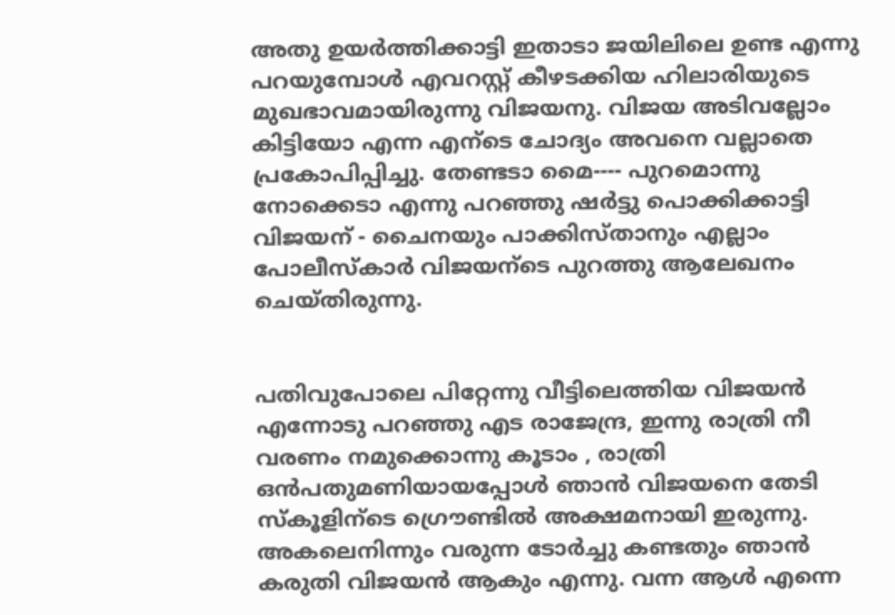അതു ഉയര്‍ത്തിക്കാട്ടി ഇതാടാ ജയിലിലെ ഉണ്ട എന്നു പറയുമ്പോള്‍ എവറസ്റ്റ് കീഴടക്കിയ ഹിലാരിയുടെ മുഖഭാവമായിരുന്നു വിജയനു. വിജയ അടിവല്ലോം കിട്ടിയോ എന്ന എന്ടെ ചോദ്യം അവനെ വല്ലാതെ പ്രകോപിപ്പിച്ചു. തേണ്ടടാ മൈ---- പുറമൊന്നു നോക്കെടാ എന്നു പറഞ്ഞു ഷര്‍ട്ടു പൊക്കിക്കാട്ടി വിജയന് - ചൈനയും പാക്കിസ്താനും എല്ലാം പോലീസ്കാര്‍ വിജയന്ടെ പുറത്തു ആലേഖനം ചെയ്തിരുന്നു.


പതിവുപോലെ പിറ്റേന്നു വീട്ടിലെത്തിയ വിജയന്‍ എന്നോടു പറഞ്ഞു എട രാജേന്ദ്ര, ഇന്നു രാത്രി നീ വരണം നമുക്കൊന്നു കൂടാം , രാത്രി ഒന്‍പതുമണിയായപ്പോള്‍ ഞാന്‍ വിജയനെ തേടി സ്കൂളിന്ടെ ഗ്രൌണ്ടില്‍ അക്ഷമനായി ഇരുന്നു. അകലെനിന്നും വരുന്ന ടോര്‍ച്ചു കണ്ടതും ഞാന്‍ കരുതി വിജയന്‍ ആകും എന്നു. വന്ന ആള്‍ എന്നെ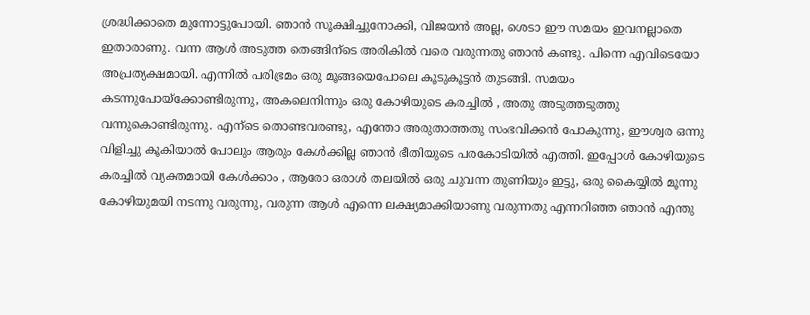ശ്രദ്ധിക്കാതെ മുന്നോട്ടുപോയി. ഞാന്‍ സൂക്ഷിച്ചുനോക്കി, വിജയന്‍ അല്ല, ശെടാ ഈ സമയം ഇവനല്ലാതെ ഇതാരാണു. വന്ന ആള്‍ അടുത്ത തെങ്ങിന്ടെ അരികില്‍ വരെ വരുന്നതു ഞാന്‍ കണ്ടു. പിന്നെ എവിടെയോ അപ്രത്യക്ഷമായി. എന്നില്‍ പരിഭ്രമം ഒരു മൂങ്ങയെപോലെ കൂടുകൂട്ടന്‍ തുടങ്ങി. സമയം കടന്നുപോയ്ക്കോണ്ടിരുന്നു, അകലെനിന്നും ഒരു കോഴിയുടെ കരച്ചില്‍ , അതു അടുത്തടുത്തു വന്നുകൊണ്ടിരുന്നു. എന്ടെ തൊണ്ടവരണ്ടു, എന്തോ അരുതാത്തതു സംഭവിക്കന്‍ പോകുന്നു, ഈശ്വര ഒന്നു വിളിച്ചു കൂകിയാല്‍ പോലും ആരും കേള്‍ക്കില്ല ഞാന്‍ ഭീതിയുടെ പരകോടിയില്‍ എത്തി. ഇപ്പോള്‍ കോഴിയുടെ കരച്ചില്‍ വ്യക്തമായി കേള്‍ക്കാം , ആരോ ഒരാള്‍ തലയില്‍ ഒരു ചുവന്ന തുണിയും ഇട്ടു, ഒരു കൈയ്യില്‍ മൂന്നു കോഴിയുമയി നടന്നു വരുന്നു, വരുന്ന ആള്‍ എന്നെ ലക്ഷ്യമാക്കിയാണു വരുന്നതു എന്നറിഞ്ഞ ഞാന്‍ എന്തു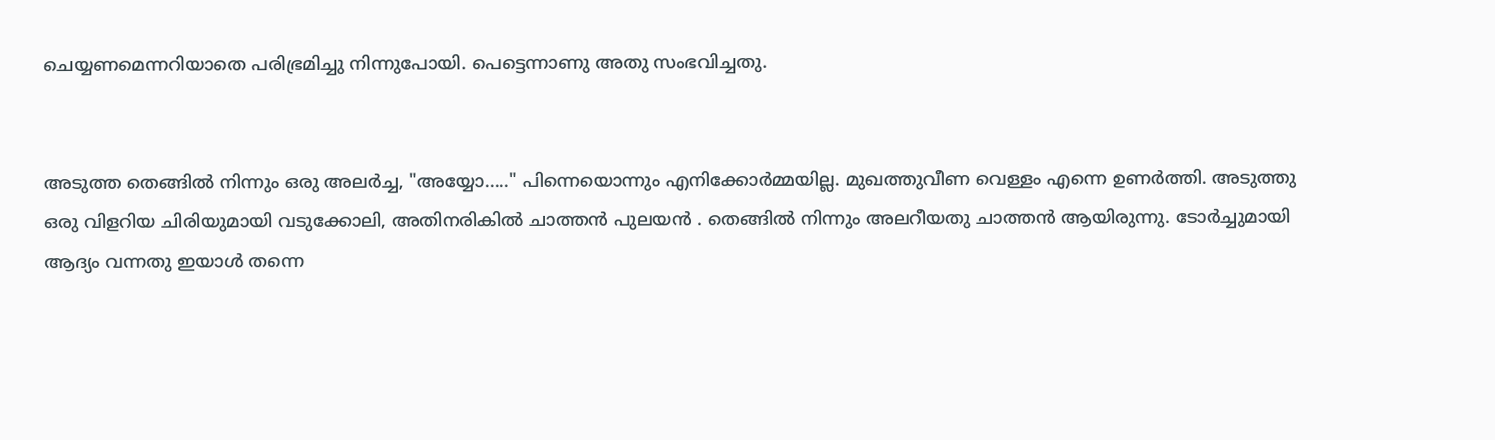ചെയ്യണമെന്നറിയാതെ പരിഭ്രമിച്ചു നിന്നുപോയി. പെട്ടെന്നാണു അതു സംഭവിച്ചതു.


അടുത്ത തെങ്ങില്‍ നിന്നും ഒരു അലര്‍ച്ച, "അയ്യോ....." പിന്നെയൊന്നും എനിക്കോര്‍മ്മയില്ല. മുഖത്തുവീണ വെള്ളം എന്നെ ഉണര്‍ത്തി. അടുത്തു ഒരു വിളറിയ ചിരിയുമായി വടുക്കോലി, അതിനരികില്‍ ചാത്തന്‍ പുലയന്‍ . തെങ്ങില്‍ നിന്നും അലറീയതു ചാത്തന്‍ ആയിരുന്നു. ടോര്‍ച്ചുമായി ആദ്യം വന്നതു ഇയാള്‍ തന്നെ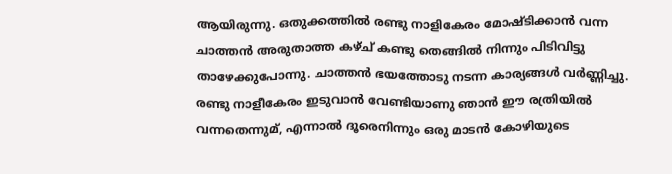ആയിരുന്നു. ഒതുക്കത്തില്‍ രണ്ടു നാളികേരം മോഷ്ടിക്കാന്‍ വന്ന ചാത്തന്‍ അരുതാത്ത കഴ്ച് കണ്ടു തെങ്ങില്‍ നിന്നും പിടിവിട്ടു താഴേക്കുപോന്നു. ചാത്തന്‍ ഭയത്തോടു നടന്ന കാര്യങ്ങള്‍ വര്‍ണ്ണിച്ചു. രണ്ടു നാളീകേരം ഇടുവാന്‍ വേണ്ടിയാണു ഞാന്‍ ഈ രത്രിയില്‍ വന്നതെന്നുമ്, എന്നാല്‍ ദൂരെനിന്നും ഒരു മാടന്‍ കോഴിയുടെ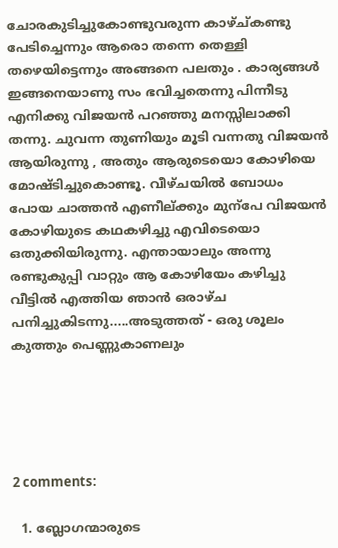ചോരകുടിച്ചുകോണ്ടുവരുന്ന കാഴ്ച്കണ്ടു പേടിച്ചെന്നും ആരൊ തന്നെ തെള്ളി തഴെയിട്ടെന്നും അങ്ങനെ പലതും . കാര്യങ്ങള്‍ ഇങ്ങനെയാണു സം ഭവിച്ചതെന്നു പിന്നീടു എനിക്കു വിജയന്‍ പറഞ്ഞു മനസ്സിലാക്കി തന്നു. ചുവന്ന തുണിയും മൂടി വന്നതു വിജയന്‍ ആയിരുന്നു , അതും ആരുടെയൊ കോഴിയെ മോഷ്ടിച്ചുകൊണ്ടൂ. വീഴ്ചയില്‍ ബോധം പോയ ചാത്തന്‍ എണീല്ക്കും മുന്പേ വിജയന്‍ കോഴിയുടെ കഥകഴിച്ചു എവിടെയൊ ഒതുക്കിയിരുന്നു. എന്തായാലും അന്നു രണ്ടുകുപ്പി വാറ്റും ആ കോഴിയേം കഴിച്ചു വീട്ടില്‍ എത്തിയ ഞാന്‍ ഒരാഴ്ച പനിച്ചുകിടന്നു.....അടുത്തത് - ഒരു ശൂലം കുത്തും പെണ്ണുകാണലും





2 comments:

  1. ബ്ലോഗന്മാരുടെ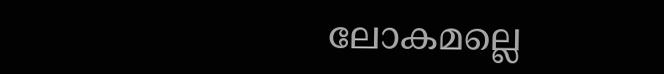ലോകമല്ലെ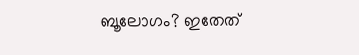ബൂലോഗം? ഇതേത്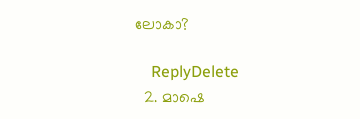ലോകാ?

    ReplyDelete
  2. മാഷെ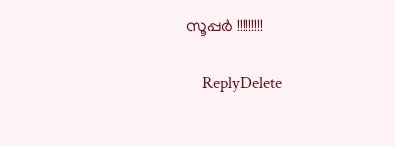സൂപ്പര്‍ !!!!!!!!!

    ReplyDelete